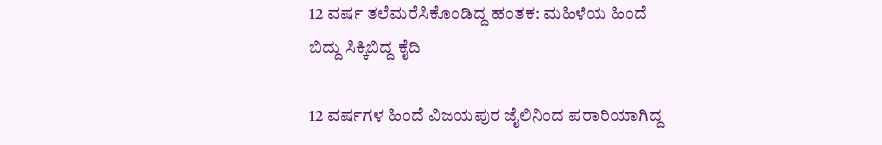12 ವರ್ಷ ತಲೆಮರೆಸಿಕೊಂಡಿದ್ದ ಹಂತಕ: ಮಹಿಳೆಯ ಹಿಂದೆ ಬಿದ್ದು ಸಿಕ್ಕಿಬಿದ್ದ ಕೈದಿ

12 ವರ್ಷಗಳ ಹಿಂದೆ ವಿಜಯಪುರ ಜೈಲಿನಿಂದ ಪರಾರಿಯಾಗಿದ್ದ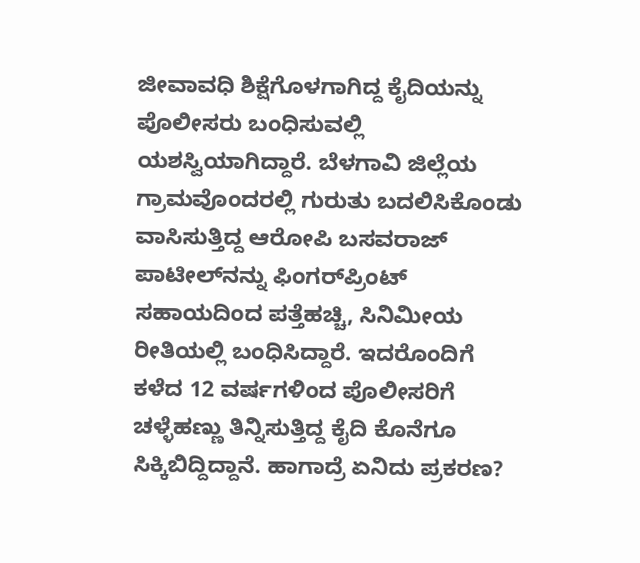ಜೀವಾವಧಿ ಶಿಕ್ಷೆಗೊಳಗಾಗಿದ್ದ ಕೈದಿಯನ್ನು ಪೊಲೀಸರು ಬಂಧಿಸುವಲ್ಲಿ ಯಶಸ್ವಿಯಾಗಿದ್ದಾರೆ. ಬೆಳಗಾವಿ ಜಿಲ್ಲೆಯ ಗ್ರಾಮವೊಂದರಲ್ಲಿ ಗುರುತು ಬದಲಿಸಿಕೊಂಡು ವಾಸಿಸುತ್ತಿದ್ದ ಆರೋಪಿ ಬಸವರಾಜ್ ಪಾಟೀಲ್‌ನನ್ನು ಫಿಂಗರ್‌ಪ್ರಿಂಟ್ ಸಹಾಯದಿಂದ ಪತ್ತೆಹಚ್ಚಿ, ಸಿನಿಮೀಯ ರೀತಿಯಲ್ಲಿ ಬಂಧಿಸಿದ್ದಾರೆ. ಇದರೊಂದಿಗೆ ಕಳೆದ 12 ವರ್ಷಗಳಿಂದ ಪೊಲೀಸರಿಗೆ ಚಳ್ಳೆಹಣ್ಣು ತಿನ್ನಿಸುತ್ತಿದ್ದ ಕೈದಿ ಕೊನೆಗೂ ಸಿಕ್ಕಿಬಿದ್ದಿದ್ದಾನೆ. ಹಾಗಾದ್ರೆ ಏನಿದು ಪ್ರಕರಣ?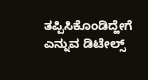ತಪ್ಪಿಸಿಕೊಂಡಿದ್ಹೇಗೆ ಎನ್ನುವ ಡಿಟೇಲ್ಸ್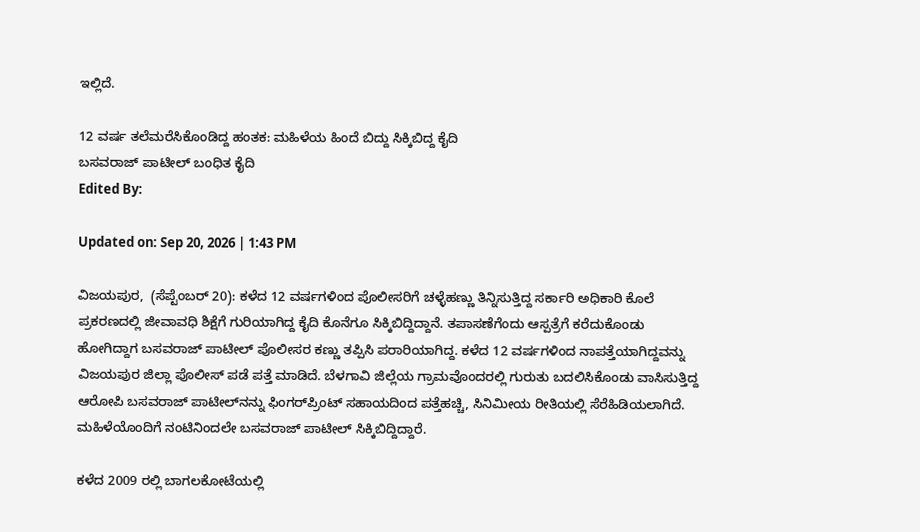ಇಲ್ಲಿದೆ.

12 ವರ್ಷ ತಲೆಮರೆಸಿಕೊಂಡಿದ್ದ ಹಂತಕ: ಮಹಿಳೆಯ ಹಿಂದೆ ಬಿದ್ದು ಸಿಕ್ಕಿಬಿದ್ದ ಕೈದಿ
ಬಸವರಾಜ್ ಪಾಟೀಲ್ ಬಂಧಿತ ಕೈದಿ
Edited By:

Updated on: Sep 20, 2026 | 1:43 PM

ವಿಜಯಪುರ,  (ಸೆಪ್ಟೆಂಬರ್ 20): ಕಳೆದ 12 ವರ್ಷಗಳಿಂದ ಪೊಲೀಸರಿಗೆ ಚಳ್ಳೆಹಣ್ಣು ತಿನ್ನಿಸುತ್ತಿದ್ದ ಸರ್ಕಾರಿ ಅಧಿಕಾರಿ ಕೊಲೆ ಪ್ರಕರಣದಲ್ಲಿ ಜೀವಾವಧಿ ಶಿಕ್ಷೆಗೆ ಗುರಿಯಾಗಿದ್ದ ಕೈದಿ ಕೊನೆಗೂ ಸಿಕ್ಕಿಬಿದ್ದಿದ್ದಾನೆ. ತಪಾಸಣೆಗೆಂದು ಆಸ್ಪತ್ರೆಗೆ ಕರೆದುಕೊಂಡು ಹೋಗಿದ್ದಾಗ ಬಸವರಾಜ್ ಪಾಟೀಲ್‌ ಪೊಲೀಸರ ಕಣ್ಣು ತಪ್ಪಿಸಿ ಪರಾರಿಯಾಗಿದ್ದ. ಕಳೆದ 12 ವರ್ಷಗಳಿಂದ ನಾಪತ್ತೆಯಾಗಿದ್ದವನ್ನು ವಿಜಯಪುರ ಜಿಲ್ಲಾ ಪೊಲೀಸ್ ಪಡೆ ಪತ್ತೆ ಮಾಡಿದೆ. ಬೆಳಗಾವಿ ಜಿಲ್ಲೆಯ ಗ್ರಾಮವೊಂದರಲ್ಲಿ ಗುರುತು ಬದಲಿಸಿಕೊಂಡು ವಾಸಿಸುತ್ತಿದ್ದ ಆರೋಪಿ ಬಸವರಾಜ್ ಪಾಟೀಲ್‌ನನ್ನು ಫಿಂಗರ್‌ಪ್ರಿಂಟ್ ಸಹಾಯದಿಂದ ಪತ್ತೆಹಚ್ಚಿ, ಸಿನಿಮೀಯ ರೀತಿಯಲ್ಲಿ ಸೆರೆಹಿಡಿಯಲಾಗಿದೆ. ಮಹಿಳೆಯೊಂದಿಗೆ ನಂಟಿನಿಂದಲೇ ಬಸವರಾಜ್ ಪಾಟೀಲ್ ಸಿಕ್ಕಿಬಿದ್ದಿದ್ದಾರೆ.

ಕಳೆದ 2009 ರಲ್ಲಿ ಬಾಗಲಕೋಟೆಯಲ್ಲಿ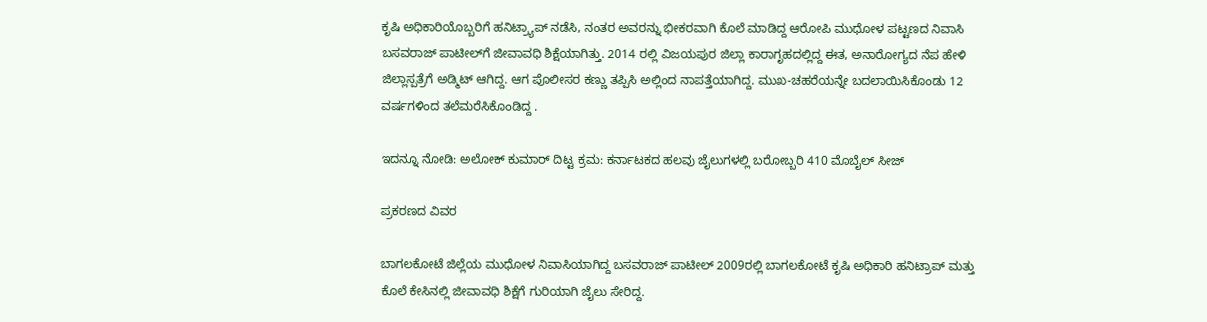ಕೃಷಿ ಅಧಿಕಾರಿಯೊಬ್ಬರಿಗೆ ಹನಿಟ್ರ್ಯಾಪ್ ನಡೆಸಿ, ನಂತರ ಅವರನ್ನು ಭೀಕರವಾಗಿ ಕೊಲೆ ಮಾಡಿದ್ದ ಆರೋಪಿ ಮುಧೋಳ ಪಟ್ಟಣದ ನಿವಾಸಿ ಬಸವರಾಜ್ ಪಾಟೀಲ್‌ಗೆ ಜೀವಾವಧಿ ಶಿಕ್ಷೆಯಾಗಿತ್ತು. 2014 ರಲ್ಲಿ ವಿಜಯಪುರ ಜಿಲ್ಲಾ ಕಾರಾಗೃಹದಲ್ಲಿದ್ದ ಈತ, ಅನಾರೋಗ್ಯದ ನೆಪ ಹೇಳಿ ಜಿಲ್ಲಾಸ್ಪತ್ರೆಗೆ ಅಡ್ಮಿಟ್ ಆಗಿದ್ದ. ಆಗ ಪೊಲೀಸರ ಕಣ್ಣು ತಪ್ಪಿಸಿ ಅಲ್ಲಿಂದ ನಾಪತ್ತೆಯಾಗಿದ್ದ. ಮುಖ-ಚಹರೆಯನ್ನೇ ಬದಲಾಯಿಸಿಕೊಂಡು 12 ವರ್ಷಗಳಿಂದ ತಲೆಮರೆಸಿಕೊಂಡಿದ್ದ .

ಇದನ್ನೂ ನೋಡಿ: ಅಲೋಕ್ ಕುಮಾರ್ ದಿಟ್ಟ ಕ್ರಮ: ಕರ್ನಾಟಕದ ಹಲವು ಜೈಲುಗಳಲ್ಲಿ ಬರೋಬ್ಬರಿ 410 ಮೊಬೈಲ್‌ ಸೀಜ್

ಪ್ರಕರಣದ ವಿವರ

ಬಾಗಲಕೋಟೆ ಜಿಲ್ಲೆಯ ಮುಧೋಳ ನಿವಾಸಿಯಾಗಿದ್ದ ಬಸವರಾಜ್ ಪಾಟೀಲ್ 2009ರಲ್ಲಿ ಬಾಗಲಕೋಟೆ ಕೃಷಿ ಅಧಿಕಾರಿ ಹನಿಟ್ರಾಪ್ ಮತ್ತು ಕೊಲೆ ಕೇಸಿನಲ್ಲಿ ಜೀವಾವಧಿ ಶಿಕ್ಷೆಗೆ ಗುರಿಯಾಗಿ ಜೈಲು ಸೇರಿದ್ದ.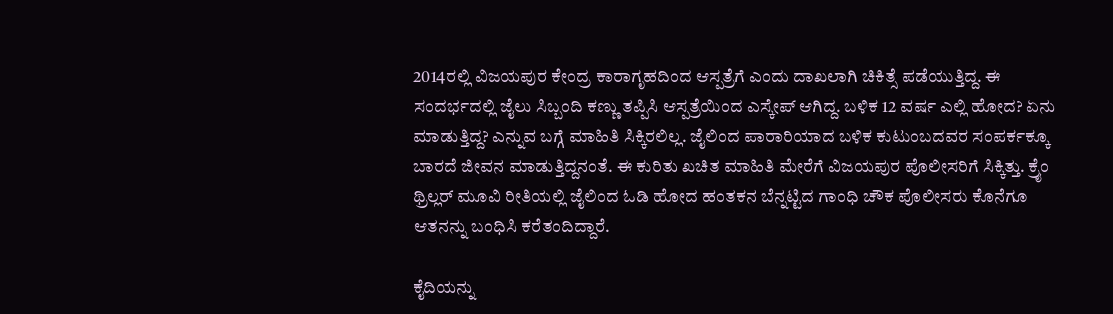2014ರಲ್ಲಿ ವಿಜಯಪುರ ಕೇಂದ್ರ ಕಾರಾಗೃಹದಿಂದ ಆಸ್ಪತ್ರೆಗೆ ಎಂದು ದಾಖಲಾಗಿ ಚಿಕಿತ್ಸೆ ಪಡೆಯುತ್ತಿದ್ದ. ಈ ಸಂದರ್ಭದಲ್ಲಿ ಜೈಲು ಸಿಬ್ಬಂದಿ ಕಣ್ಣು ತಪ್ಪಿಸಿ ಆಸ್ಪತ್ರೆಯಿಂದ ಎಸ್ಕೇಪ್ ಆಗಿದ್ದ. ಬಳಿಕ 12 ವರ್ಷ ಎಲ್ಲಿ ಹೋದ? ಏನು ಮಾಡುತ್ತಿದ್ದ? ಎನ್ನುವ ಬಗ್ಗೆ ಮಾಹಿತಿ ಸಿಕ್ಕಿರಲಿಲ್ಲ. ಜೈಲಿಂದ ಪಾರಾರಿಯಾದ ಬಳಿಕ ಕುಟುಂಬದವರ ಸಂಪರ್ಕಕ್ಕೂ ಬಾರದೆ ಜೀವನ ಮಾಡುತ್ತಿದ್ದನಂತೆ. ಈ ಕುರಿತು ಖಚಿತ ಮಾಹಿತಿ ಮೇರೆಗೆ ವಿಜಯಪುರ ಪೊಲೀಸರಿಗೆ ಸಿಕ್ಕಿತ್ತು. ಕ್ರೈಂ ಥ್ರಿಲ್ಲರ್ ಮೂವಿ ರೀತಿಯಲ್ಲಿ ಜೈಲಿಂದ ಓಡಿ ಹೋದ ಹಂತಕನ ಬೆನ್ನಟ್ಟಿದ ಗಾಂಧಿ ಚೌಕ ಪೊಲೀಸರು ಕೊನೆಗೂ ಆತನನ್ನು ಬಂಧಿಸಿ ಕರೆತಂದಿದ್ದಾರೆ.

ಕೈದಿಯನ್ನು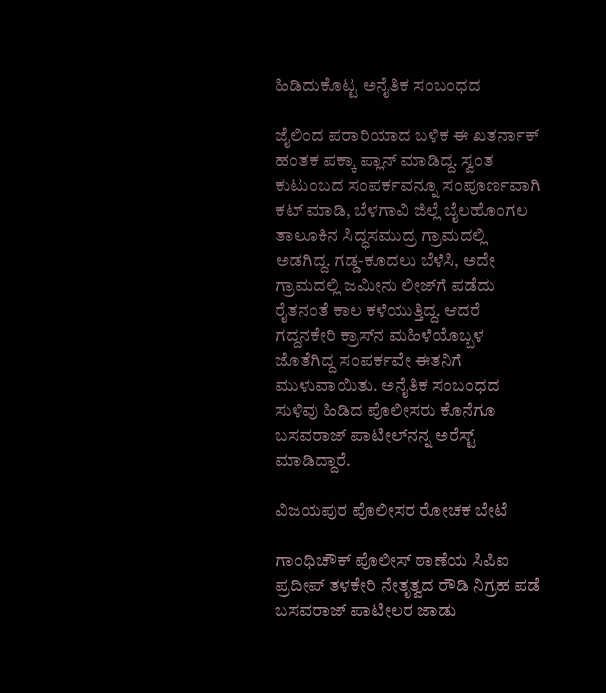ಹಿಡಿದುಕೊಟ್ಟ ಅನೈತಿಕ ಸಂಬಂಧದ

ಜೈಲಿಂದ ಪರಾರಿಯಾದ ಬಳಿಕ ಈ ಖತರ್ನಾಕ್ ಹಂತಕ ಪಕ್ಕಾ ಪ್ಲಾನ್ ಮಾಡಿದ್ದ. ಸ್ವಂತ ಕುಟುಂಬದ ಸಂಪರ್ಕವನ್ನೂ ಸಂಪೂರ್ಣವಾಗಿ ಕಟ್ ಮಾಡಿ, ಬೆಳಗಾವಿ ಜಿಲ್ಲೆ ಬೈಲಹೊಂಗಲ ತಾಲೂಕಿನ ಸಿದ್ಧಸಮುದ್ರ ಗ್ರಾಮದಲ್ಲಿ ಅಡಗಿದ್ದ. ಗಡ್ಡ-ಕೂದಲು ಬೆಳೆಸಿ, ಅದೇ ಗ್ರಾಮದಲ್ಲಿ ಜಮೀನು ಲೀಜ್‌ಗೆ ಪಡೆದು ರೈತನಂತೆ ಕಾಲ ಕಳೆಯುತ್ತಿದ್ದ. ಆದರೆ ಗದ್ದನಕೇರಿ ಕ್ರಾಸ್‌ನ ಮಹಿಳೆಯೊಬ್ಬಳ ಜೊತೆಗಿದ್ದ ಸಂಪರ್ಕವೇ ಈತನಿಗೆ ಮುಳುವಾಯಿತು. ಅನೈತಿಕ ಸಂಬಂಧದ ಸುಳಿವು ಹಿಡಿದ ಪೊಲೀಸರು ಕೊನೆಗೂ ಬಸವರಾಜ್ ಪಾಟೀಲ್‌ನನ್ನ ಅರೆಸ್ಟ್ ಮಾಡಿದ್ದಾರೆ.

ವಿಜಯಪುರ ಪೊಲೀಸರ ರೋಚಕ ಬೇಟೆ

ಗಾಂಧಿಚೌಕ್ ಪೊಲೀಸ್ ಠಾಣೆಯ ಸಿಪಿಐ ಪ್ರದೀಪ್ ತಳಕೇರಿ ನೇತೃತ್ವದ ರೌಡಿ ನಿಗ್ರಹ ಪಡೆ ಬಸವರಾಜ್ ಪಾಟೀಲರ ಜಾಡು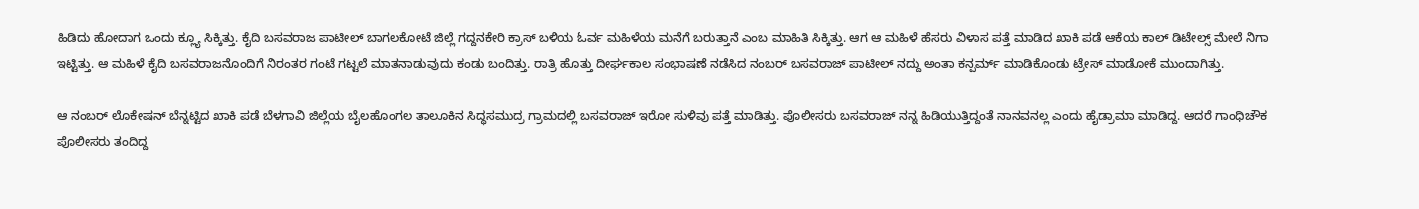ಹಿಡಿದು ಹೋದಾಗ ಒಂದು ಕ್ಲ್ಯೂ ಸಿಕ್ಕಿತ್ತು. ಕೈದಿ ಬಸವರಾಜ ಪಾಟೀಲ್ ಬಾಗಲಕೋಟೆ ಜಿಲ್ಲೆ ಗದ್ದನಕೇರಿ ಕ್ರಾಸ್ ಬಳಿಯ ಓರ್ವ ಮಹಿಳೆಯ ಮನೆಗೆ ಬರುತ್ತಾನೆ ಎಂಬ ಮಾಹಿತಿ ಸಿಕ್ಕಿತ್ತು. ಆಗ ಆ ಮಹಿಳೆ ಹೆಸರು ವಿಳಾಸ ಪತ್ತೆ ಮಾಡಿದ ಖಾಕಿ ಪಡೆ ಆಕೆಯ ಕಾಲ್ ಡಿಟೇಲ್ಸ್ ಮೇಲೆ ನಿಗಾ ಇಟ್ಟಿತ್ತು. ಆ ಮಹಿಳೆ ಕೈದಿ ಬಸವರಾಜನೊಂದಿಗೆ ನಿರಂತರ ಗಂಟೆ ಗಟ್ಟಲೆ ಮಾತನಾಡುವುದು ಕಂಡು ಬಂದಿತ್ತು. ರಾತ್ರಿ ಹೊತ್ತು ದೀರ್ಘಕಾಲ ಸಂಭಾಷಣೆ ನಡೆಸಿದ ನಂಬರ್ ಬಸವರಾಜ್ ಪಾಟೀಲ್ ನದ್ದು ಅಂತಾ ಕನ್ಪರ್ಮ್ ಮಾಡಿಕೊಂಡು ಟ್ರೇಸ್ ಮಾಡೋಕೆ ಮುಂದಾಗಿತ್ತು.

ಆ ನಂಬರ್ ಲೊಕೇಷನ್ ಬೆನ್ನಟ್ಟಿದ ಖಾಕಿ ಪಡೆ ಬೆಳಗಾವಿ ಜಿಲ್ಲೆಯ ಬೈಲಹೊಂಗಲ ತಾಲೂಕಿ‌ನ ಸಿದ್ಧಸಮುದ್ರ ಗ್ರಾಮದಲ್ಲಿ ಬಸವರಾಜ್ ಇರೋ ಸುಳಿವು ಪತ್ತೆ ಮಾಡಿತ್ತು. ಪೊಲೀಸರು ಬಸವರಾಜ್ ನನ್ನ ಹಿಡಿಯುತ್ತಿದ್ದಂತೆ ನಾನವನಲ್ಲ ಎಂದು ಹೈಡ್ರಾಮಾ ಮಾಡಿದ್ದ. ಆದರೆ ಗಾಂಧಿಚೌಕ ಪೊಲೀಸರು ತಂದಿದ್ದ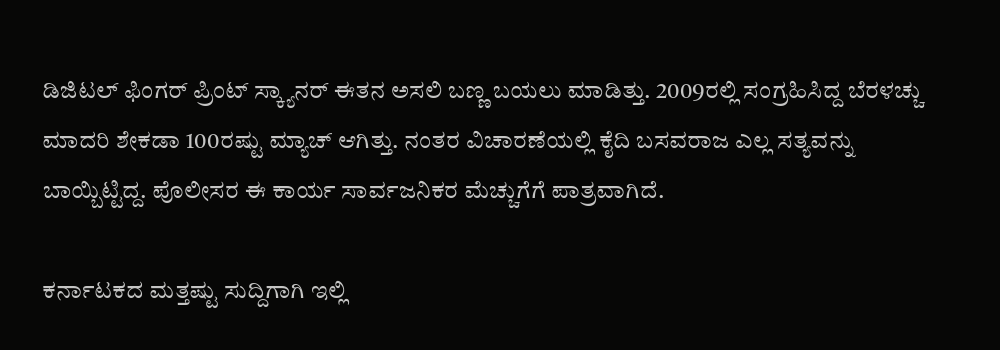ಡಿಜಿಟಲ್ ಫಿಂಗರ್ ಪ್ರಿಂಟ್ ಸ್ಕ್ಯಾನರ್ ಈತನ ಅಸಲಿ ಬಣ್ಣ ಬಯಲು ಮಾಡಿತ್ತು. 2009ರಲ್ಲಿ ಸಂಗ್ರಹಿಸಿದ್ದ ಬೆರಳಚ್ಚು ಮಾದರಿ ಶೇಕಡಾ 100ರಷ್ಟು ಮ್ಯಾಚ್ ಆಗಿತ್ತು. ನಂತರ ವಿಚಾರಣೆಯಲ್ಲಿ ಕೈದಿ ಬಸವರಾಜ ಎಲ್ಲ ಸತ್ಯವನ್ನು ಬಾಯ್ಬಿಟ್ಟಿದ್ದ. ಪೊಲೀಸರ ಈ ಕಾರ್ಯ ಸಾರ್ವಜನಿಕರ ಮೆಚ್ಚುಗೆಗೆ ಪಾತ್ರವಾಗಿದೆ.

ಕರ್ನಾಟಕದ ಮತ್ತಷ್ಟು ಸುದ್ದಿಗಾಗಿ ಇಲ್ಲಿ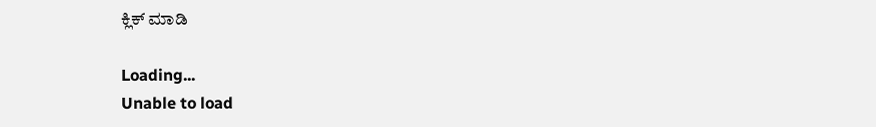ಕ್ಲಿಕ್ ಮಾಡಿ

Loading...
Unable to load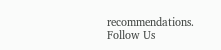recommendations.
Follow Us